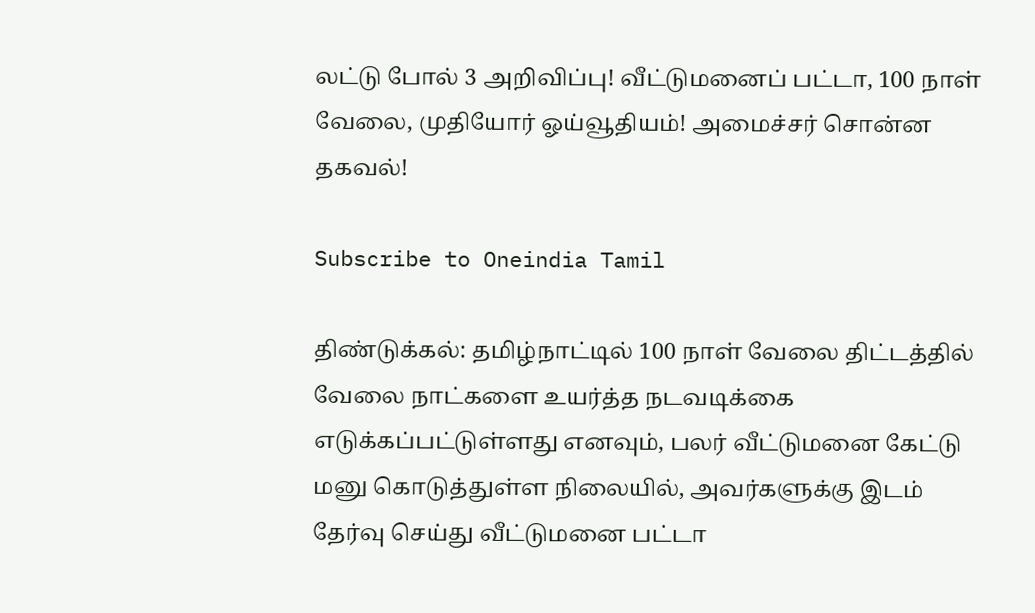லட்டு போல் 3 அறிவிப்பு! வீட்டுமனைப் பட்டா, 100 நாள் வேலை, முதியோர் ஓய்வூதியம்! அமைச்சர் சொன்ன தகவல்!

Subscribe to Oneindia Tamil

திண்டுக்கல்: தமிழ்நாட்டில் 100 நாள் வேலை திட்டத்தில் வேலை நாட்களை உயர்த்த நடவடிக்கை எடுக்கப்பட்டுள்ளது எனவும், பலர் வீட்டுமனை கேட்டு மனு கொடுத்துள்ள நிலையில், அவர்களுக்கு இடம் தேர்வு செய்து வீட்டுமனை பட்டா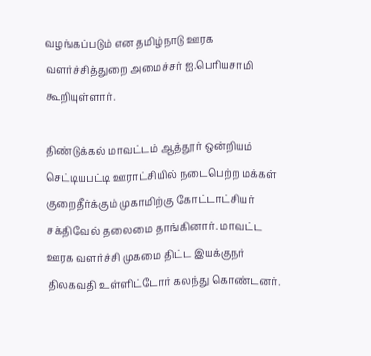வழங்கப்படும் என தமிழ்நாடு ஊரக வளர்ச்சித்துறை அமைச்சர் ஐ.பெரியசாமி கூறியுள்ளார்.

திண்டுக்கல் மாவட்டம் ஆத்தூர் ஒன்றியம் செட்டியபட்டி ஊராட்சியில் நடைபெற்ற மக்கள் குறைதீர்க்கும் முகாமிற்கு கோட்டாட்சியர் சக்திவேல் தலைமை தாங்கினார். மாவட்ட ஊரக வளர்ச்சி முகமை திட்ட இயக்குநர் திலகவதி உள்ளிட்டோர் கலந்து கொண்டனர்.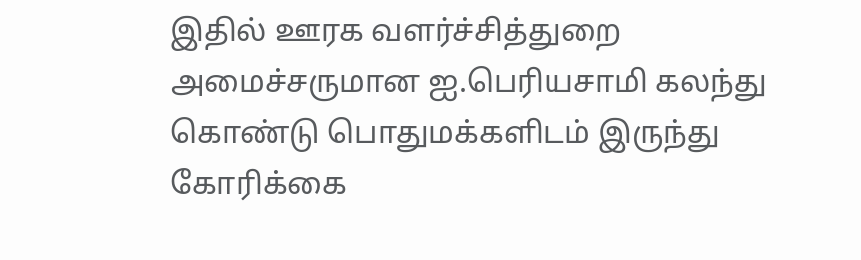இதில் ஊரக வளர்ச்சித்துறை அமைச்சருமான ஐ.பெரியசாமி கலந்து கொண்டு பொதுமக்களிடம் இருந்து கோரிக்கை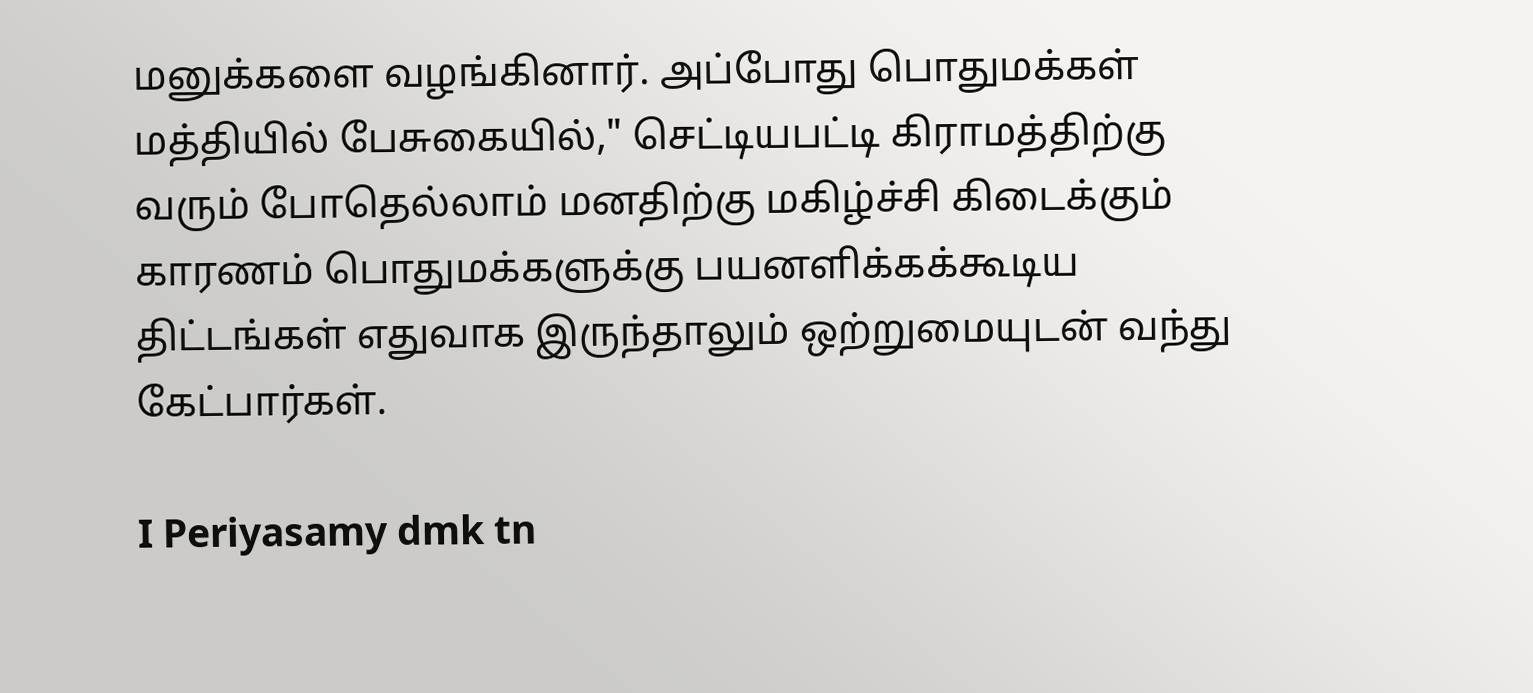மனுக்களை வழங்கினார். அப்போது பொதுமக்கள் மத்தியில் பேசுகையில்," செட்டியபட்டி கிராமத்திற்கு வரும் போதெல்லாம் மனதிற்கு மகிழ்ச்சி கிடைக்கும் காரணம் பொதுமக்களுக்கு பயனளிக்கக்கூடிய திட்டங்கள் எதுவாக இருந்தாலும் ஒற்றுமையுடன் வந்து கேட்பார்கள்.

I Periyasamy dmk tn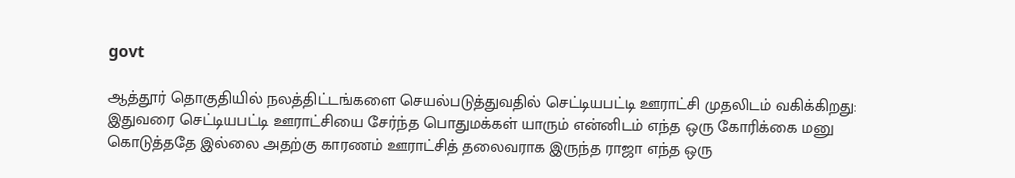govt

ஆத்தூர் தொகுதியில் நலத்திட்டங்களை செயல்படுத்துவதில் செட்டியபட்டி ஊராட்சி முதலிடம் வகிக்கிறது: இதுவரை செட்டியபட்டி ஊராட்சியை சேர்ந்த பொதுமக்கள் யாரும் என்னிடம் எந்த ஒரு கோரிக்கை மனு கொடுத்ததே இல்லை அதற்கு காரணம் ஊராட்சித் தலைவராக இருந்த ராஜா எந்த ஒரு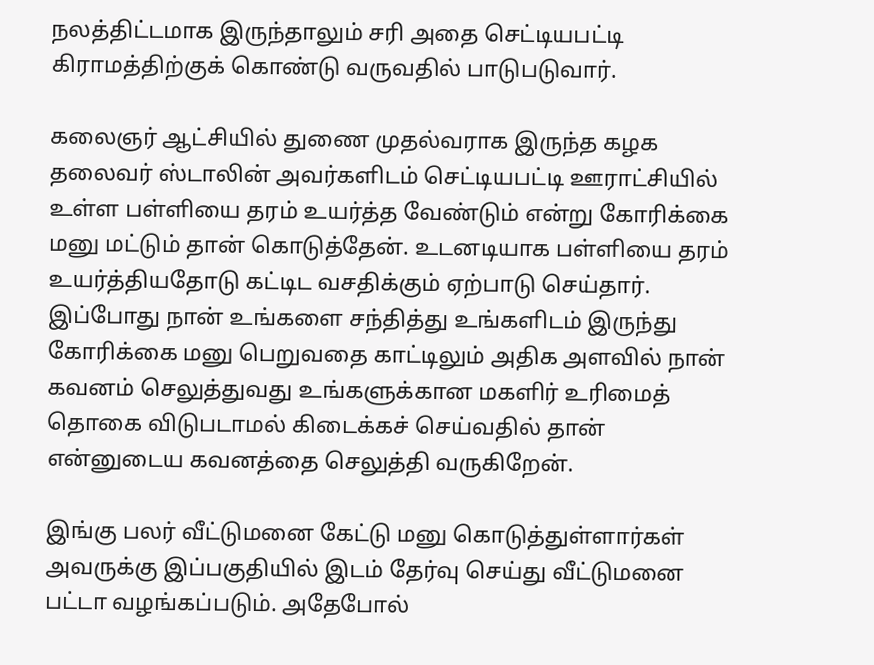நலத்திட்டமாக இருந்தாலும் சரி அதை செட்டியபட்டி கிராமத்திற்குக் கொண்டு வருவதில் பாடுபடுவார்.

கலைஞர் ஆட்சியில் துணை முதல்வராக இருந்த கழக தலைவர் ஸ்டாலின் அவர்களிடம் செட்டியபட்டி ஊராட்சியில் உள்ள பள்ளியை தரம் உயர்த்த வேண்டும் என்று கோரிக்கை மனு மட்டும் தான் கொடுத்தேன். உடனடியாக பள்ளியை தரம் உயர்த்தியதோடு கட்டிட வசதிக்கும் ஏற்பாடு செய்தார். இப்போது நான் உங்களை சந்தித்து உங்களிடம் இருந்து கோரிக்கை மனு பெறுவதை காட்டிலும் அதிக அளவில் நான் கவனம் செலுத்துவது உங்களுக்கான மகளிர் உரிமைத் தொகை விடுபடாமல் கிடைக்கச் செய்வதில் தான் என்னுடைய கவனத்தை செலுத்தி வருகிறேன்.

இங்கு பலர் வீட்டுமனை கேட்டு மனு கொடுத்துள்ளார்கள் அவருக்கு இப்பகுதியில் இடம் தேர்வு செய்து வீட்டுமனை பட்டா வழங்கப்படும். அதேபோல்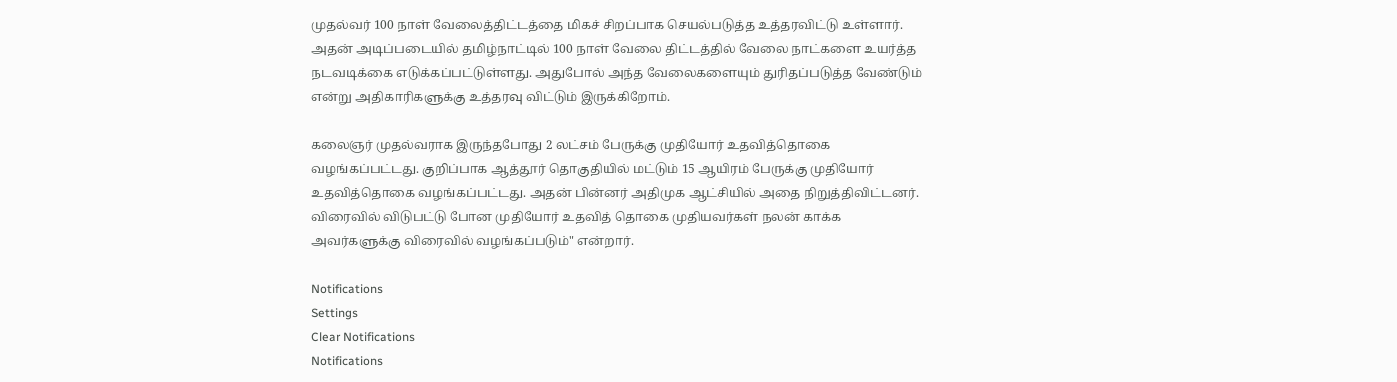முதல்வர் 100 நாள் வேலைத்திட்டத்தை மிகச் சிறப்பாக செயல்படுத்த உத்தரவிட்டு உள்ளார். அதன் அடிப்படையில் தமிழ்நாட்டில் 100 நாள் வேலை திட்டத்தில் வேலை நாட்களை உயர்த்த நடவடிக்கை எடுக்கப்பட்டுள்ளது. அதுபோல் அந்த வேலைகளையும் துரிதப்படுத்த வேண்டும் என்று அதிகாரிகளுக்கு உத்தரவு விட்டும் இருக்கிறோம்.

கலைஞர் முதல்வராக இருந்தபோது 2 லட்சம் பேருக்கு முதியோர் உதவித்தொகை வழங்கப்பட்டது. குறிப்பாக ஆத்தூர் தொகுதியில் மட்டும் 15 ஆயிரம் பேருக்கு முதியோர் உதவித்தொகை வழங்கப்பட்டது. அதன் பின்னர் அதிமுக ஆட்சியில் அதை நிறுத்திவிட்டனர். விரைவில் விடுபட்டு போன முதியோர் உதவித் தொகை முதியவர்கள் நலன் காக்க அவர்களுக்கு விரைவில் வழங்கப்படும்" என்றார்.

Notifications
Settings
Clear Notifications
Notifications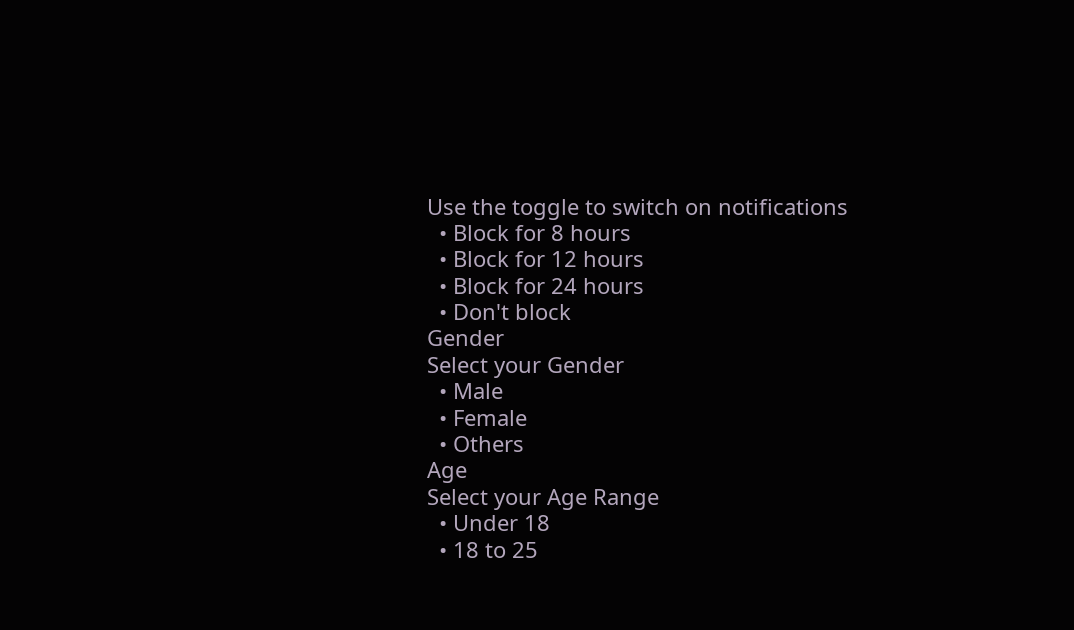Use the toggle to switch on notifications
  • Block for 8 hours
  • Block for 12 hours
  • Block for 24 hours
  • Don't block
Gender
Select your Gender
  • Male
  • Female
  • Others
Age
Select your Age Range
  • Under 18
  • 18 to 25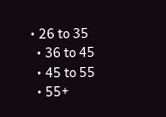• 26 to 35
  • 36 to 45
  • 45 to 55
  • 55+